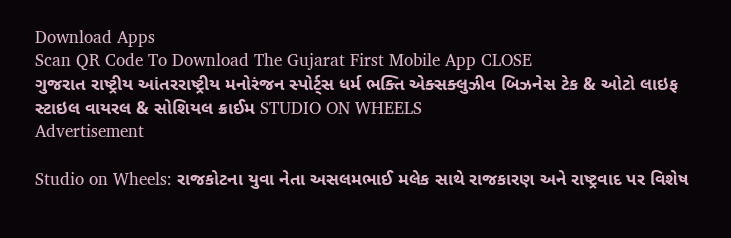Download Apps
Scan QR Code To Download The Gujarat First Mobile App CLOSE
ગુજરાત રાષ્ટ્રીય આંતરરાષ્ટ્રીય મનોરંજન સ્પોર્ટ્સ ધર્મ ભક્તિ એક્સક્લુઝીવ બિઝનેસ ટેક & ઓટો લાઇફ સ્ટાઇલ વાયરલ & સોશિયલ ક્રાઈમ STUDIO ON WHEELS
Advertisement

Studio on Wheels: રાજકોટના યુવા નેતા અસલમભાઈ મલેક સાથે રાજકારણ અને રાષ્ટ્રવાદ પર વિશેષ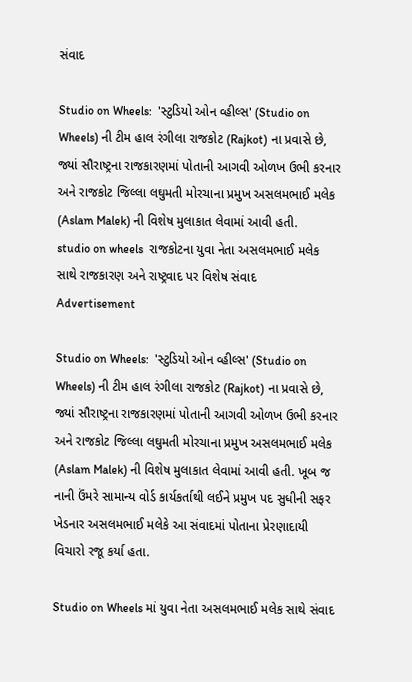સંવાદ

Studio on Wheels:  'સ્ટુડિયો ઓન વ્હીલ્સ' (Studio on Wheels) ની ટીમ હાલ રંગીલા રાજકોટ (Rajkot) ના પ્રવાસે છે, જ્યાં સૌરાષ્ટ્રના રાજકારણમાં પોતાની આગવી ઓળખ ઉભી કરનાર અને રાજકોટ જિલ્લા લઘુમતી મોરચાના પ્રમુખ અસલમભાઈ મલેક (Aslam Malek) ની વિશેષ મુલાકાત લેવામાં આવી હતી.
studio on wheels  રાજકોટના યુવા નેતા અસલમભાઈ મલેક સાથે રાજકારણ અને રાષ્ટ્રવાદ પર વિશેષ સંવાદ
Advertisement

Studio on Wheels:  'સ્ટુડિયો ઓન વ્હીલ્સ' (Studio on Wheels) ની ટીમ હાલ રંગીલા રાજકોટ (Rajkot) ના પ્રવાસે છે, જ્યાં સૌરાષ્ટ્રના રાજકારણમાં પોતાની આગવી ઓળખ ઉભી કરનાર અને રાજકોટ જિલ્લા લઘુમતી મોરચાના પ્રમુખ અસલમભાઈ મલેક (Aslam Malek) ની વિશેષ મુલાકાત લેવામાં આવી હતી. ખૂબ જ નાની ઉંમરે સામાન્ય વોર્ડ કાર્યકર્તાથી લઈને પ્રમુખ પદ સુધીની સફર ખેડનાર અસલમભાઈ મલેકે આ સંવાદમાં પોતાના પ્રેરણાદાયી વિચારો રજૂ કર્યા હતા.

Studio on Wheels માં યુવા નેતા અસલમભાઈ મલેક સાથે સંવાદ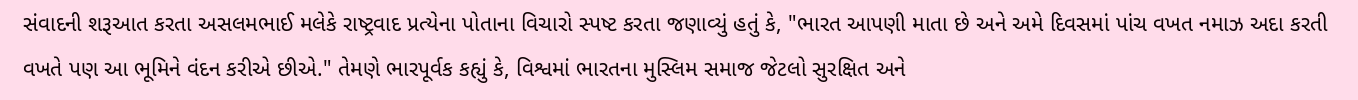સંવાદની શરૂઆત કરતા અસલમભાઈ મલેકે રાષ્ટ્રવાદ પ્રત્યેના પોતાના વિચારો સ્પષ્ટ કરતા જણાવ્યું હતું કે, "ભારત આપણી માતા છે અને અમે દિવસમાં પાંચ વખત નમાઝ અદા કરતી વખતે પણ આ ભૂમિને વંદન કરીએ છીએ." તેમણે ભારપૂર્વક કહ્યું કે, વિશ્વમાં ભારતના મુસ્લિમ સમાજ જેટલો સુરક્ષિત અને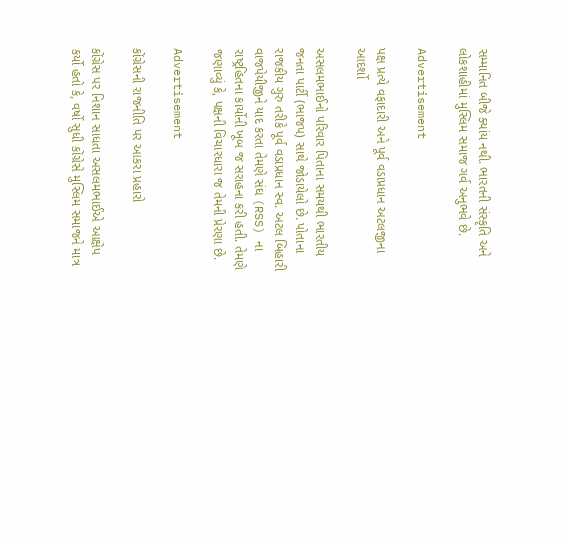સમ્માનિત બીજે ક્યાંય નથી. ભારતની સંસ્કૃતિ અને લોકશાહીમાં મુસ્લિમ સમાજ ગર્વ અનુભવે છે.

Advertisement

પક્ષ પ્રત્યે વફાદારી અને પૂર્વ વડાપ્રધાન અટલજીના આદર્શો

અસલમભાઈનો પરિવાર પિતાના સમયથી ભારતીય જનતા પાર્ટી (ભાજપ) સાથે જોડાયેલો છે. પોતાના રાજકીય ગુરુ તરીકે પૂર્વ વડાપ્રધાન સ્વ. અટલ બિહારી વાજપેયીજીને યાદ કરતા તેમણે સંઘ (RSS) ના રાષ્ટ્રહિતના કાર્યોની ખૂબ જ સરાહના કરી હતી. તેમણે જણાવ્યું કે, પક્ષની વિચારધારા જ તેમની પ્રેરણા છે.

Advertisement

કોંગ્રેસની રાજનીતિ પર આકરા પ્રહારો

કોંગ્રેસ પર નિશાન સાધતા અસલમભાઈએ આક્ષેપ કર્યો હતો કે, વર્ષો સુધી કોંગ્રેસે મુસ્લિમ સમાજને માત્ર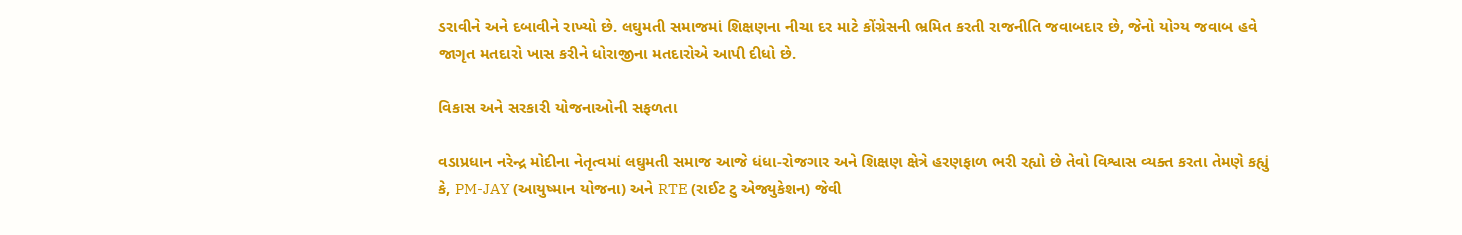ડરાવીને અને દબાવીને રાખ્યો છે. લઘુમતી સમાજમાં શિક્ષણના નીચા દર માટે કોંગ્રેસની ભ્રમિત કરતી રાજનીતિ જવાબદાર છે, જેનો યોગ્ય જવાબ હવે જાગૃત મતદારો ખાસ કરીને ધોરાજીના મતદારોએ આપી દીધો છે.

વિકાસ અને સરકારી યોજનાઓની સફળતા

વડાપ્રધાન નરેન્દ્ર મોદીના નેતૃત્વમાં લઘુમતી સમાજ આજે ધંધા-રોજગાર અને શિક્ષણ ક્ષેત્રે હરણફાળ ભરી રહ્યો છે તેવો વિશ્વાસ વ્યક્ત કરતા તેમણે કહ્યું કે, PM-JAY (આયુષ્માન યોજના) અને RTE (રાઈટ ટુ એજ્યુકેશન) જેવી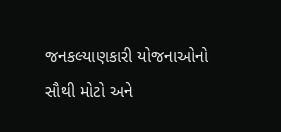જનકલ્યાણકારી યોજનાઓનો સૌથી મોટો અને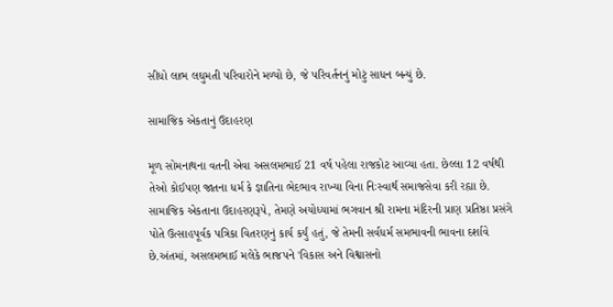સીધો લાભ લઘુમતી પરિવારોને મળ્યો છે, જે પરિવર્તનનું મોટું સાધન બન્યું છે.

સામાજિક એકતાનું ઉદાહરણ

મૂળ સોમનાથના વતની એવા અસલમભાઈ 21 વર્ષ પહેલા રાજકોટ આવ્યા હતા. છેલ્લા 12 વર્ષથી તેઓ કોઈપણ જાતના ધર્મ કે જ્ઞાતિના ભેદભાવ રાખ્યા વિના નિઃસ્વાર્થ સમાજસેવા કરી રહ્યા છે. સામાજિક એકતાના ઉદાહરણરૂપે, તેમણે અયોધ્યામાં ભગવાન શ્રી રામના મંદિરની પ્રાણ પ્રતિષ્ઠા પ્રસંગે પોતે ઉત્સાહપૂર્વક પત્રિકા વિતરણનું કાર્ય કર્યું હતું, જે તેમની સર્વધર્મ સમભાવની ભાવના દર્શાવે છે.અંતમાં, અસલમભાઈ મલેકે ભાજપને 'વિકાસ અને વિશ્વાસનો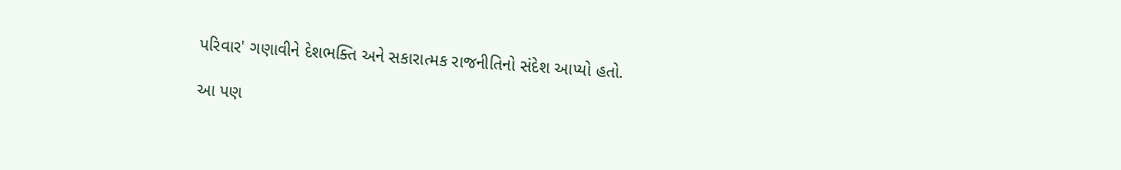પરિવાર' ગણાવીને દેશભક્તિ અને સકારાત્મક રાજનીતિનો સંદેશ આપ્યો હતો.

આ પણ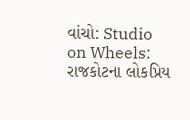વાંચો: Studio on Wheels: રાજકોટના લોકપ્રિય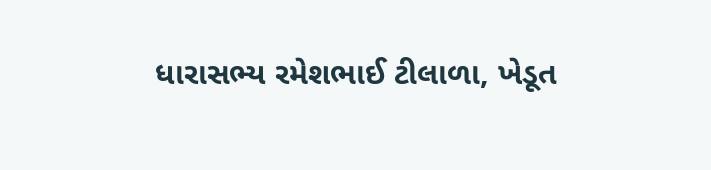ધારાસભ્ય રમેશભાઈ ટીલાળા, ખેડૂત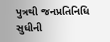પુત્રથી જનપ્રતિનિધિ સુધીની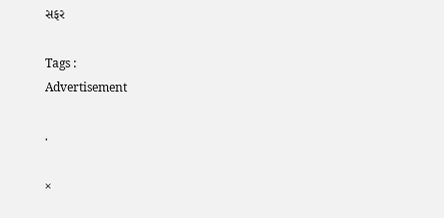સફર

Tags :
Advertisement

.

×